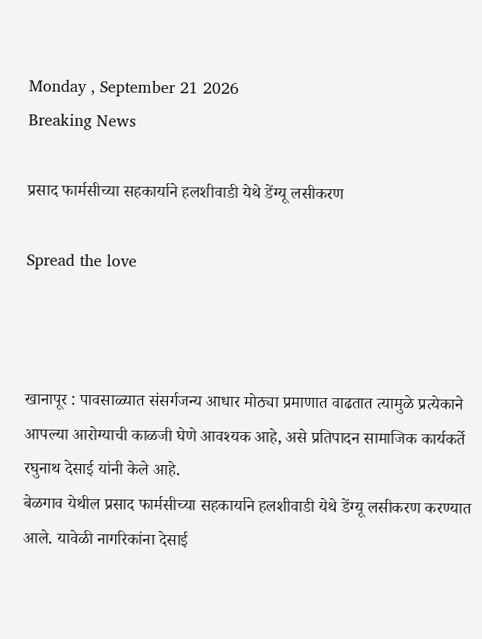Monday , September 21 2026
Breaking News

प्रसाद फार्मसीच्या सहकार्याने हलशीवाडी येथे डेंग्यू लसीकरण

Spread the love



खानापूर : पावसाळ्यात संसर्गजन्य आधार मोठ्या प्रमाणात वाढतात त्यामुळे प्रत्येकाने आपल्या आरोग्याची काळजी घेणे आवश्यक आहे, असे प्रतिपादन सामाजिक कार्यकर्ते रघुनाथ देसाई यांनी केले आहे.
बेळगाव येथील प्रसाद फार्मसीच्या सहकार्याने हलशीवाडी येथे डेंग्यू लसीकरण करण्यात आले. यावेळी नागरिकांना देसाई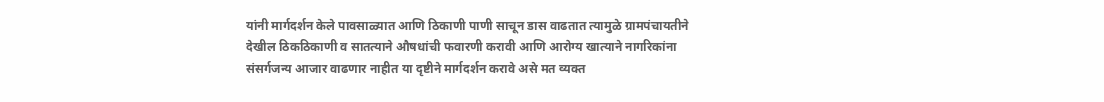यांनी मार्गदर्शन केले पावसाळ्यात आणि ठिकाणी पाणी साचून डास वाढतात त्यामुळे ग्रामपंचायतीने देखील ठिकठिकाणी व सातत्याने औषधांची फवारणी करावी आणि आरोग्य खात्याने नागरिकांना संसर्गजन्य आजार वाढणार नाहीत या दृष्टीने मार्गदर्शन करावे असे मत व्यक्त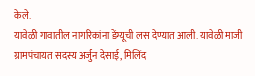केले.
यावेळी गावातील नागरिकांना डेंग्यूची लस देण्यात आली. यावेळी माजी ग्रामपंचायत सदस्य अर्जुन देसाई, मिलिंद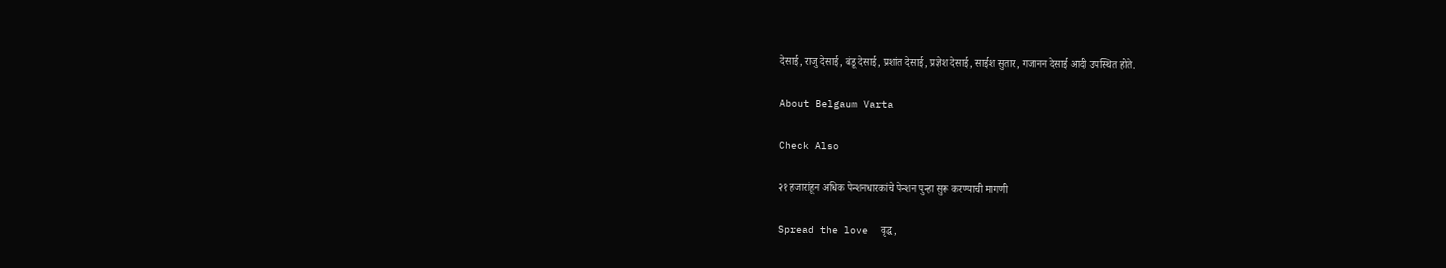देसाई, राजु देसाई, बंडू देसाई, प्रशांत देसाई, प्रज्ञेश देसाई, साईश सुतार, गजानन देसाई आदी उपस्थित होते.

About Belgaum Varta

Check Also

२१ हजारांहून अधिक पेन्शनधारकांचे पेन्शन पुन्हा सुरू करण्याची मागणी

Spread the love  वृद्ध,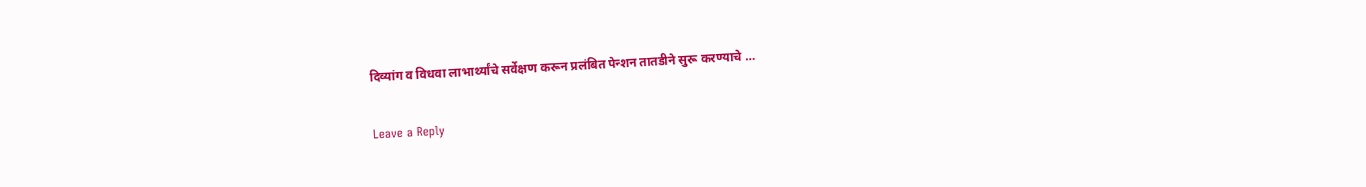दिव्यांग व विधवा लाभार्थ्यांचे सर्वेक्षण करून प्रलंबित पेन्शन तातडीने सुरू करण्याचे …

Leave a Reply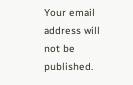Your email address will not be published.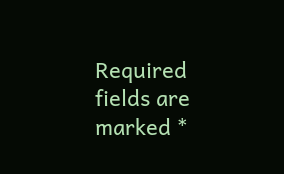Required fields are marked *